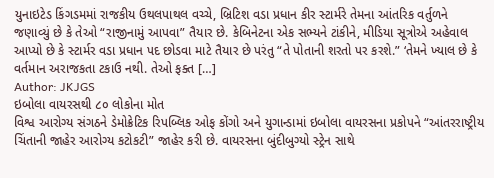યુનાઇટેડ કિંગડમમાં રાજકીય ઉથલપાથલ વચ્ચે, બ્રિટિશ વડા પ્રધાન કીર સ્ટાર્મરે તેમના આંતરિક વર્તુળને જણાવ્યું છે કે તેઓ “રાજીનામું આપવા” તૈયાર છે. કેબિનેટના એક સભ્યને ટાંકીને, મીડિયા સૂત્રોએ અહેવાલ આપ્યો છે કે સ્ટાર્મર વડા પ્રધાન પદ છોડવા માટે તૈયાર છે પરંતુ “તે પોતાની શરતો પર કરશે.” ‘તેમને ખ્યાલ છે કે વર્તમાન અરાજકતા ટકાઉ નથી. તેઓ ફક્ત […]
Author: JKJGS
ઇબોલા વાયરસથી ૮૦ લોકોના મોત
વિશ્વ આરોગ્ય સંગઠને ડેમોક્રેટિક રિપબ્લિક ઓફ કોંગો અને યુગાન્ડામાં ઇબોલા વાયરસના પ્રકોપને “આંતરરાષ્ટ્રીય ચિંતાની જાહેર આરોગ્ય કટોકટી” જાહેર કરી છે. વાયરસના બુંદીબુગ્યો સ્ટ્રેન સાથે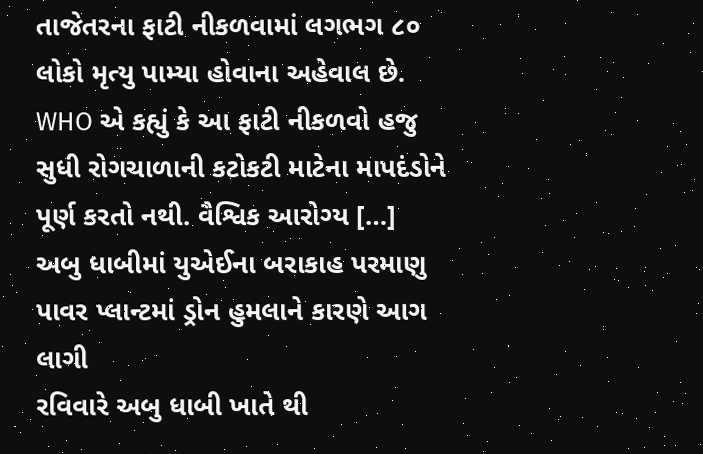તાજેતરના ફાટી નીકળવામાં લગભગ ૮૦ લોકો મૃત્યુ પામ્યા હોવાના અહેવાલ છે. WHO એ કહ્યું કે આ ફાટી નીકળવો હજુ સુધી રોગચાળાની કટોકટી માટેના માપદંડોને પૂર્ણ કરતો નથી. વૈશ્વિક આરોગ્ય […]
અબુ ધાબીમાં યુએઈના બરાકાહ પરમાણુ પાવર પ્લાન્ટમાં ડ્રોન હુમલાને કારણે આગ લાગી
રવિવારે અબુ ધાબી ખાતે થી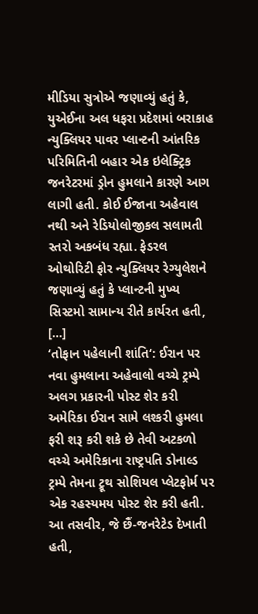મીડિયા સુત્રોએ જણાવ્યું હતું કે, યુએઈના અલ ધફરા પ્રદેશમાં બરાકાહ ન્યુક્લિયર પાવર પ્લાન્ટની આંતરિક પરિમિતિની બહાર એક ઇલેક્ટ્રિક જનરેટરમાં ડ્રોન હુમલાને કારણે આગ લાગી હતી. કોઈ ઈજાના અહેવાલ નથી અને રેડિયોલોજીકલ સલામતી સ્તરો અકબંધ રહ્યા. ફેડરલ ઓથોરિટી ફોર ન્યુક્લિયર રેગ્યુલેશને જણાવ્યું હતું કે પ્લાન્ટની મુખ્ય સિસ્ટમો સામાન્ય રીતે કાર્યરત હતી, […]
‘તોફાન પહેલાની શાંતિ‘: ઈરાન પર નવા હુમલાના અહેવાલો વચ્ચે ટ્રમ્પે અલગ પ્રકારની પોસ્ટ શેર કરી
અમેરિકા ઈરાન સામે લશ્કરી હુમલા ફરી શરૂ કરી શકે છે તેવી અટકળો વચ્ચે અમેરિકાના રાષ્ટ્રપતિ ડોનાલ્ડ ટ્રમ્પે તેમના ટ્રૂથ સોશિયલ પ્લેટફોર્મ પર એક રહસ્યમય પોસ્ટ શેર કરી હતી. આ તસવીર, જે છૈં-જનરેટેડ દેખાતી હતી,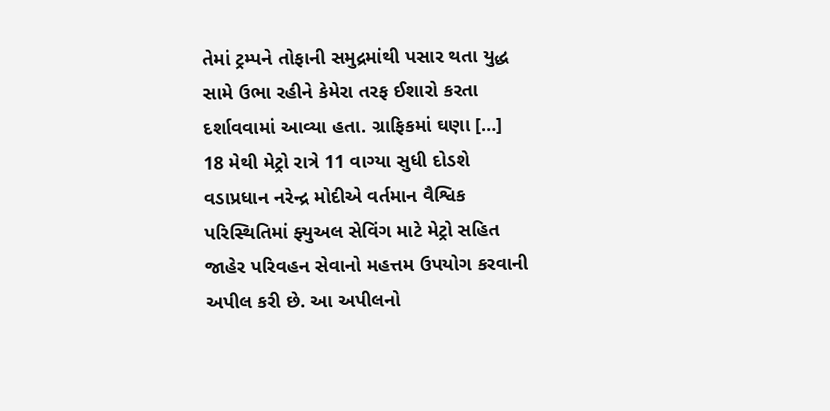તેમાં ટ્રમ્પને તોફાની સમુદ્રમાંથી પસાર થતા યુદ્ધ સામે ઉભા રહીને કેમેરા તરફ ઈશારો કરતા દર્શાવવામાં આવ્યા હતા. ગ્રાફિકમાં ઘણા […]
18 મેથી મેટ્રો રાત્રે 11 વાગ્યા સુધી દોડશે
વડાપ્રધાન નરેન્દ્ર મોદીએ વર્તમાન વૈશ્વિક પરિસ્થિતિમાં ફ્યુઅલ સેવિંગ માટે મેટ્રો સહિત જાહેર પરિવહન સેવાનો મહત્તમ ઉપયોગ કરવાની અપીલ કરી છે. આ અપીલનો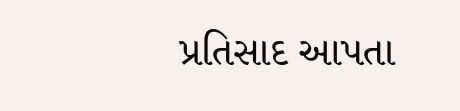પ્રતિસાદ આપતા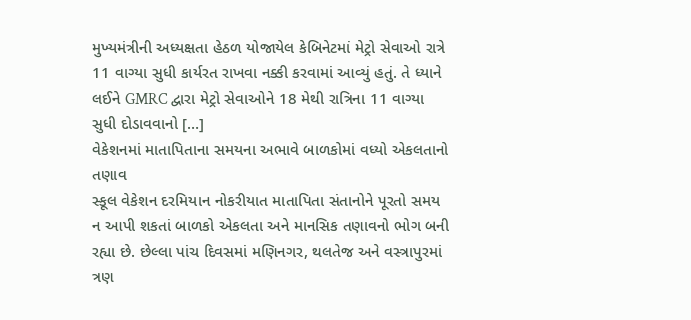મુખ્યમંત્રીની અધ્યક્ષતા હેઠળ યોજાયેલ કેબિનેટમાં મેટ્રો સેવાઓ રાત્રે 11 વાગ્યા સુધી કાર્યરત રાખવા નક્કી કરવામાં આવ્યું હતું. તે ધ્યાને લઈને GMRC દ્વારા મેટ્રો સેવાઓને 18 મેથી રાત્રિના 11 વાગ્યા સુધી દોડાવવાનો […]
વેકેશનમાં માતાપિતાના સમયના અભાવે બાળકોમાં વધ્યો એકલતાનો તણાવ
સ્કૂલ વેકેશન દરમિયાન નોકરીયાત માતાપિતા સંતાનોને પૂરતો સમય ન આપી શકતાં બાળકો એકલતા અને માનસિક તણાવનો ભોગ બની રહ્યા છે. છેલ્લા પાંચ દિવસમાં મણિનગર, થલતેજ અને વસ્ત્રાપુરમાં ત્રણ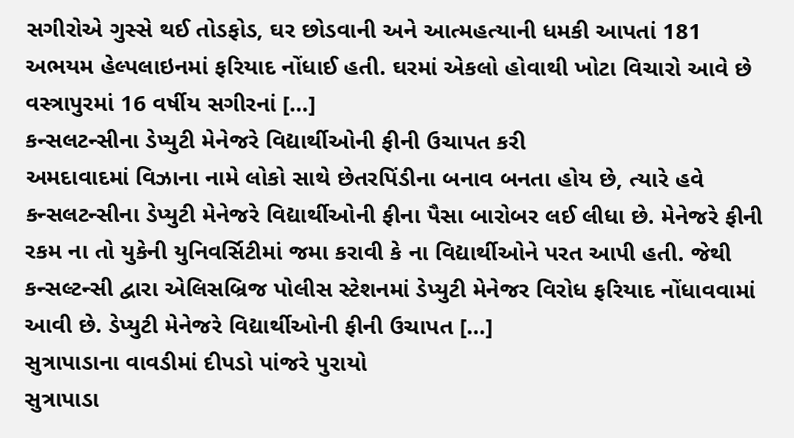સગીરોએ ગુસ્સે થઈ તોડફોડ, ઘર છોડવાની અને આત્મહત્યાની ધમકી આપતાં 181 અભયમ હેલ્પલાઇનમાં ફરિયાદ નોંધાઈ હતી. ઘરમાં એકલો હોવાથી ખોટા વિચારો આવે છે વસ્ત્રાપુરમાં 16 વર્ષીય સગીરનાં […]
કન્સલટન્સીના ડેપ્યુટી મેનેજરે વિદ્યાર્થીઓની ફીની ઉચાપત કરી
અમદાવાદમાં વિઝાના નામે લોકો સાથે છેતરપિંડીના બનાવ બનતા હોય છે, ત્યારે હવે કન્સલટન્સીના ડેપ્યુટી મેનેજરે વિદ્યાર્થીઓની ફીના પૈસા બારોબર લઈ લીધા છે. મેનેજરે ફીની રકમ ના તો યુકેની યુનિવર્સિટીમાં જમા કરાવી કે ના વિદ્યાર્થીઓને પરત આપી હતી. જેથી કન્સલ્ટન્સી દ્વારા એલિસબ્રિજ પોલીસ સ્ટેશનમાં ડેપ્યુટી મેનેજર વિરોધ ફરિયાદ નોંધાવવામાં આવી છે. ડેપ્યુટી મેનેજરે વિદ્યાર્થીઓની ફીની ઉચાપત […]
સુત્રાપાડાના વાવડીમાં દીપડો પાંજરે પુરાયો
સુત્રાપાડા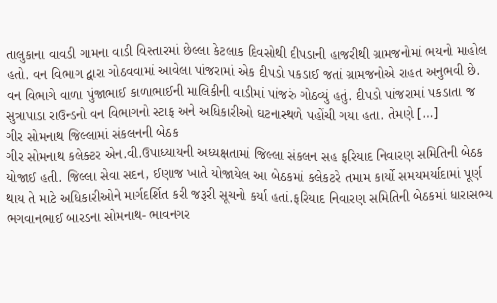તાલુકાના વાવડી ગામના વાડી વિસ્તારમાં છેલ્લા કેટલાક દિવસોથી દીપડાની હાજરીથી ગ્રામજનોમાં ભયનો માહોલ હતો. વન વિભાગ દ્વારા ગોઠવવામાં આવેલા પાંજરામાં એક દીપડો પકડાઈ જતાં ગ્રામજનોએ રાહત અનુભવી છે. વન વિભાગે વાળા પુંજાભાઈ કાળાભાઈની માલિકીની વાડીમાં પાંજરું ગોઠવ્યું હતું. દીપડો પાંજરામાં પકડાતા જ સુત્રાપાડા રાઉન્ડનો વન વિભાગનો સ્ટાફ અને અધિકારીઓ ઘટનાસ્થળે પહોંચી ગયા હતા. તેમણે […]
ગીર સોમનાથ જિલ્લામાં સંકલનની બેઠક
ગીર સોમનાથ કલેક્ટર એન.વી.ઉપાધ્યાયની અધ્યક્ષતામાં જિલ્લા સંકલન સહ ફરિયાદ નિવારણ સમિતિની બેઠક યોજાઈ હતી. જિલ્લા સેવા સદન, ઈણાજ ખાતે યોજાયેલ આ બેઠકમાં કલેકટરે તમામ કાર્યો સમયમર્યાદામાં પૂર્ણ થાય તે માટે અધિકારીઓને માર્ગદર્શિત કરી જરૂરી સૂચનો કર્યા હતાં.ફરિયાદ નિવારણ સમિતિની બેઠકમાં ધારાસભ્ય ભગવાનભાઈ બારડના સોમનાથ- ભાવનગર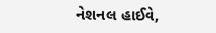નેશનલ હાઈવે,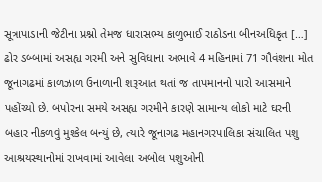સૂત્રાપાડાની જેટીના પ્રશ્નો તેમજ ધારાસભ્ય કાળુભાઈ રાઠોડના બીનઅધિકૃત […]
ઢોર ડબ્બામાં અસહ્ય ગરમી અને સુવિધાના અભાવે 4 મહિનામાં 71 ગૌવંશના મોત
જૂનાગઢમાં કાળઝાળ ઉનાળાની શરૂઆત થતાં જ તાપમાનનો પારો આસમાને પહોંચ્યો છે. બપોરના સમયે અસહ્ય ગરમીને કારણે સામાન્ય લોકો માટે ઘરની બહાર નીકળવું મુશ્કેલ બન્યું છે, ત્યારે જૂનાગઢ મહાનગરપાલિકા સંચાલિત પશુ આશ્રયસ્થાનોમાં રાખવામાં આવેલા અબોલ પશુઓની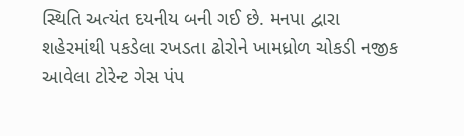સ્થિતિ અત્યંત દયનીય બની ગઈ છે. મનપા દ્વારા શહેરમાંથી પકડેલા રખડતા ઢોરોને ખામધ્રોળ ચોકડી નજીક આવેલા ટોરેન્ટ ગેસ પંપ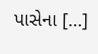પાસેના […]